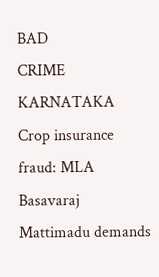BAD
CRIME
KARNATAKA
Crop insurance fraud: MLA Basavaraj Mattimadu demands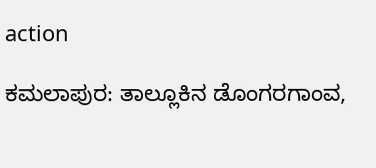action

ಕಮಲಾಪುರ: ತಾಲ್ಲೂಕಿನ ಡೊಂಗರಗಾಂವ,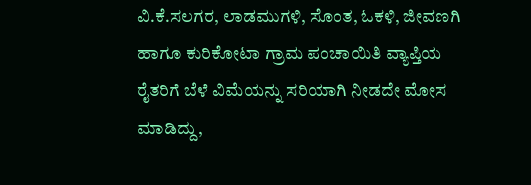ವಿ.ಕೆ.ಸಲಗರ, ಲಾಡಮುಗಳಿ, ಸೊಂತ, ಓಕಳಿ, ಜೀವಣಗಿ ಹಾಗೂ ಕುರಿಕೋಟಾ ಗ್ರಾಮ ಪಂಚಾಯಿತಿ ವ್ಯಾಪ್ತಿಯ ರೈತರಿಗೆ ಬೆಳೆ ವಿಮೆಯನ್ನು ಸರಿಯಾಗಿ ನೀಡದೇ ಮೋಸ ಮಾಡಿದ್ದು,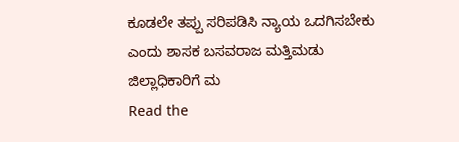ಕೂಡಲೇ ತಪ್ಪು ಸರಿಪಡಿಸಿ ನ್ಯಾಯ ಒದಗಿಸಬೇಕು ಎಂದು ಶಾಸಕ ಬಸವರಾಜ ಮತ್ತಿಮಡು ಜಿಲ್ಲಾಧಿಕಾರಿಗೆ ಮ
Read the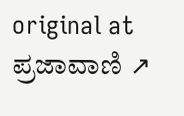original at ಪ್ರಜಾವಾಣಿ ↗